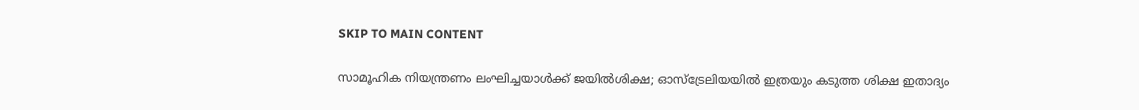SKIP TO MAIN CONTENT

സാമൂഹിക നിയന്ത്രണം ലംഘിച്ചയാള്‍ക്ക് ജയില്‍ശിക്ഷ; ഓസ്‌ട്രേലിയയില്‍ ഇത്രയും കടുത്ത ശിക്ഷ ഇതാദ്യം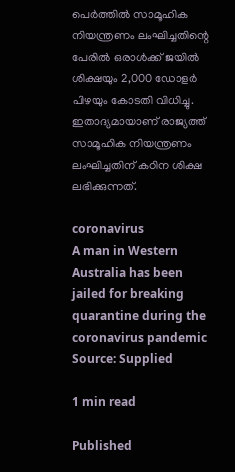പെർത്തിൽ സാമൂഹിക നിയന്ത്രണം ലംഘിച്ചതിന്റെ പേരിൽ ഒരാൾക്ക് ജയിൽ ശിക്ഷയും 2,000 ഡോളർ പിഴയും കോടതി വിധിച്ചു. ഇതാദ്യമായാണ് രാജ്യത്ത് സാമൂഹിക നിയന്ത്രണം ലംഘിച്ചതിന് കഠിന ശിക്ഷ ലഭിക്കുന്നത്.

coronavirus
A man in Western Australia has been jailed for breaking quarantine during the coronavirus pandemic Source: Supplied

1 min read

Published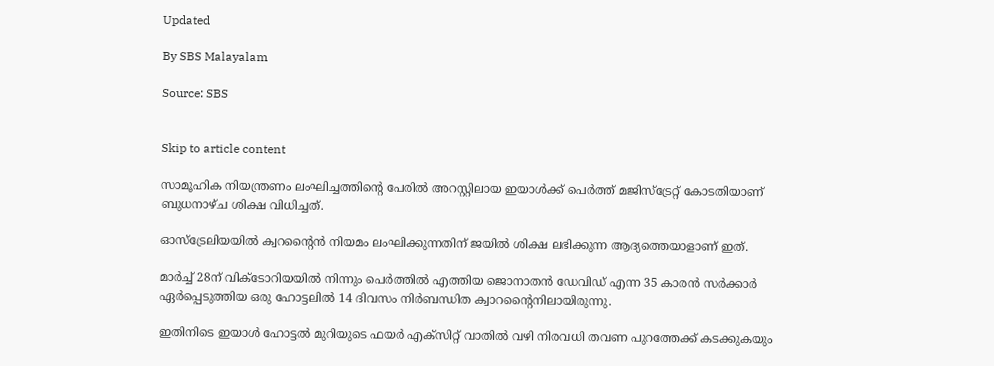Updated

By SBS Malayalam

Source: SBS


Skip to article content

സാമൂഹിക നിയന്ത്രണം ലംഘിച്ചത്തിന്റെ പേരിൽ അറസ്റ്റിലായ ഇയാൾക്ക് പെർത്ത് മജിസ്‌ട്രേറ്റ് കോടതിയാണ് ബുധനാഴ്ച ശിക്ഷ വിധിച്ചത്.

ഓസ്‌ട്രേലിയയിൽ ക്വറന്റൈൻ നിയമം ലംഘിക്കുന്നതിന് ജയിൽ ശിക്ഷ ലഭിക്കുന്ന ആദ്യത്തെയാളാണ് ഇത്.

മാർച്ച് 28ന് വിക്ടോറിയയിൽ നിന്നും പെർത്തിൽ എത്തിയ ജൊനാതൻ ഡേവിഡ് എന്ന 35 കാരൻ സർക്കാർ ഏർപ്പെടുത്തിയ ഒരു ഹോട്ടലിൽ 14 ദിവസം നിർബന്ധിത ക്വാറന്റൈനിലായിരുന്നു.

ഇതിനിടെ ഇയാൾ ഹോട്ടൽ മുറിയുടെ ഫയർ എക്സിറ്റ് വാതിൽ വഴി നിരവധി തവണ പുറത്തേക്ക് കടക്കുകയും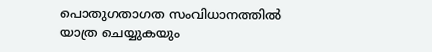പൊതുഗതാഗത സംവിധാനത്തിൽ യാത്ര ചെയ്യുകയും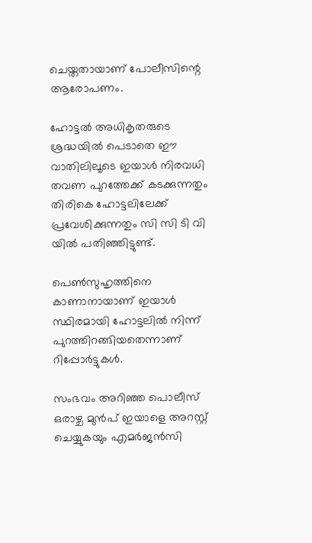ചെയ്തതായാണ് പോലീസിന്റെ ആരോപണം.

ഹോട്ടൽ അധികൃതരുടെ ശ്രദ്ധയിൽ പെടാതെ ഈ വാതിലിലൂടെ ഇയാൾ നിരവധി തവണ പുറത്തേക്ക് കടക്കുന്നതും തിരികെ ഹോട്ടലിലേക്ക് പ്രവേശിക്കുന്നതും സി സി ടി വി യിൽ പതിഞ്ഞിട്ടുണ്ട്.

പെൺസുഹൃത്തിനെ കാണാനായാണ് ഇയാൾ സ്ഥിരമായി ഹോട്ടലിൽ നിന്ന് പുറത്തിറങ്ങിയതെന്നാണ് റിപ്പോർട്ടുകൾ.

സംഭവം അറിഞ്ഞ പൊലീസ് ഒരാഴ്ച മുൻപ് ഇയാളെ അറസ്റ്റ് ചെയ്യുകയും എമർജൻസി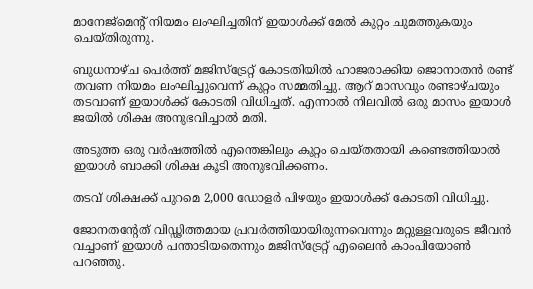മാനേജ്‌മെന്റ് നിയമം ലംഘിച്ചതിന് ഇയാൾക്ക് മേൽ കുറ്റം ചുമത്തുകയും ചെയ്തിരുന്നു.

ബുധനാഴ്ച പെർത്ത് മജിസ്‌ട്രേറ്റ് കോടതിയിൽ ഹാജരാക്കിയ ജൊനാതൻ രണ്ട് തവണ നിയമം ലംഘിച്ചുവെന്ന് കുറ്റം സമ്മതിച്ചു. ആറ് മാസവും രണ്ടാഴ്ചയും തടവാണ് ഇയാൾക്ക് കോടതി വിധിച്ചത്. എന്നാൽ നിലവിൽ ഒരു മാസം ഇയാൾ ജയിൽ ശിക്ഷ അനുഭവിച്ചാൽ മതി.

അടുത്ത ഒരു വർഷത്തിൽ എന്തെങ്കിലും കുറ്റം ചെയ്തതായി കണ്ടെത്തിയാൽ ഇയാൾ ബാക്കി ശിക്ഷ കൂടി അനുഭവിക്കണം.

തടവ് ശിക്ഷക്ക് പുറമെ 2,000 ഡോളർ പിഴയും ഇയാൾക്ക് കോടതി വിധിച്ചു.

ജോനതന്റേത് വിഡ്ഢിത്തമായ പ്രവർത്തിയായിരുന്നവെന്നും മറ്റുള്ളവരുടെ ജീവൻ വച്ചാണ് ഇയാൾ പന്താടിയതെന്നും മജിസ്‌ട്രേറ്റ് എലൈൻ കാംപിയോൺ പറഞ്ഞു.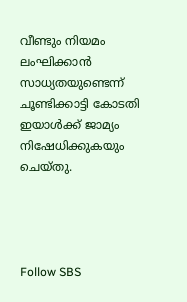വീണ്ടും നിയമം ലംഘിക്കാൻ സാധ്യതയുണ്ടെന്ന് ചൂണ്ടിക്കാട്ടി കോടതി ഇയാൾക്ക് ജാമ്യം നിഷേധിക്കുകയും ചെയ്തു.




Follow SBS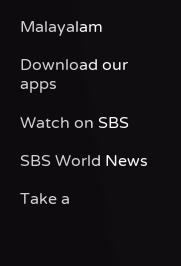Malayalam

Download our apps

Watch on SBS

SBS World News

Take a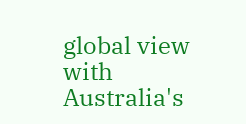global view with Australia's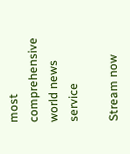most comprehensive world news service

Stream now